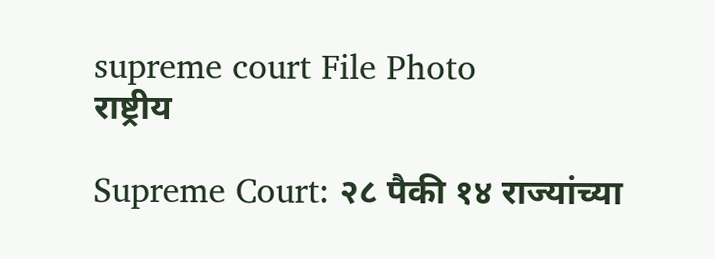supreme court File Photo
राष्ट्रीय

Supreme Court: २८ पैकी १४ राज्यांच्या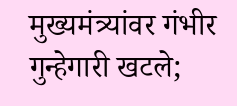मुख्यमंत्र्यांवर गंभीर गुन्हेगारी खटले;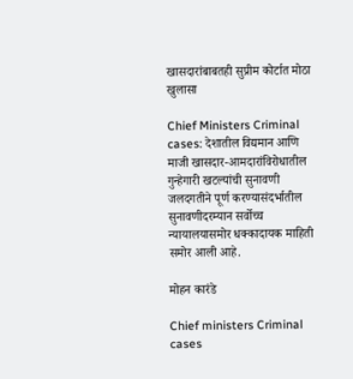खासदारांबाबतही सुप्रीम कोर्टात मोठा खुलासा

Chief Ministers Criminal cases: देशातील विद्यमान आणि माजी खासदार-आमदारांविरोधातील गुन्हेगारी खटल्यांची सुनावणी जलदगतीने पूर्ण करण्यासंदर्भातील सुनावणीदरम्यान सर्वोच्च न्यायालयासमोर धक्कादायक माहिती समोर आली आहे.

मोहन कारंडे

Chief ministers Criminal cases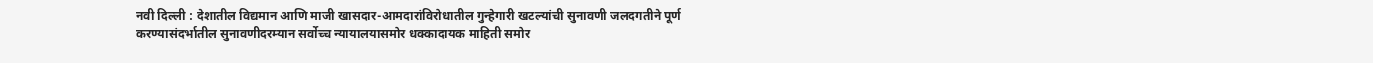नवी दिल्ली : देशातील विद्यमान आणि माजी खासदार-आमदारांविरोधातील गुन्हेगारी खटल्यांची सुनावणी जलदगतीने पूर्ण करण्यासंदर्भातील सुनावणीदरम्यान सर्वोच्च न्यायालयासमोर धक्कादायक माहिती समोर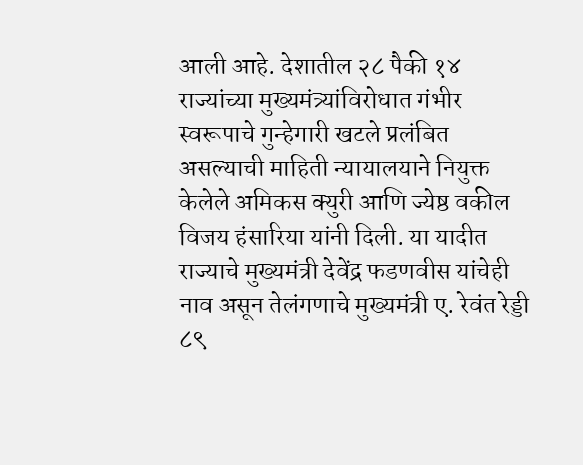आली आहे. देशातील २८ पैकी १४ राज्यांच्या मुख्यमंत्र्यांविरोधात गंभीर स्वरूपाचे गुन्हेगारी खटले प्रलंबित असल्याची माहिती न्यायालयाने नियुक्त केलेले अमिकस क्युरी आणि ज्येष्ठ वकील विजय हंसारिया यांनी दिली. या यादीत राज्याचे मुख्यमंत्री देवेंद्र फडणवीस यांचेही नाव असून तेलंगणाचे मुख्यमंत्री ए. रेवंत रेड्डी ८९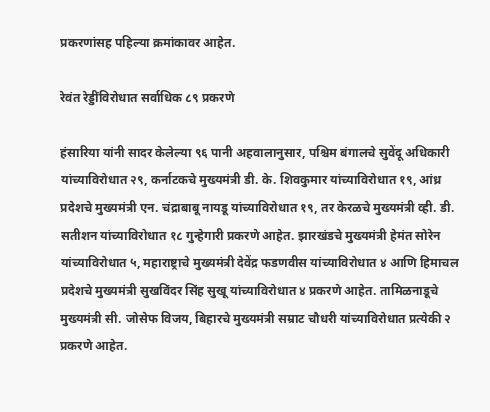प्रकरणांसह पहिल्या क्रमांकावर आहेत.

रेवंत रेड्डींविरोधात सर्वाधिक ८९ प्रकरणे

हंसारिया यांनी सादर केलेल्या ९६ पानी अहवालानुसार, पश्चिम बंगालचे सुवेंदू अधिकारी यांच्याविरोधात २९, कर्नाटकचे मुख्यमंत्री डी. के. शिवकुमार यांच्याविरोधात १९, आंध्र प्रदेशचे मुख्यमंत्री एन. चंद्राबाबू नायडू यांच्याविरोधात १९, तर केरळचे मुख्यमंत्री व्ही. डी. सतीशन यांच्याविरोधात १८ गुन्हेगारी प्रकरणे आहेत. झारखंडचे मुख्यमंत्री हेमंत सोरेन यांच्याविरोधात ५, महाराष्ट्राचे मुख्यमंत्री देवेंद्र फडणवीस यांच्याविरोधात ४ आणि हिमाचल प्रदेशचे मुख्यमंत्री सुखविंदर सिंह सुखू यांच्याविरोधात ४ प्रकरणे आहेत. तामिळनाडूचे मुख्यमंत्री सी. जोसेफ विजय, बिहारचे मुख्यमंत्री सम्राट चौधरी यांच्याविरोधात प्रत्येकी २ प्रकरणे आहेत.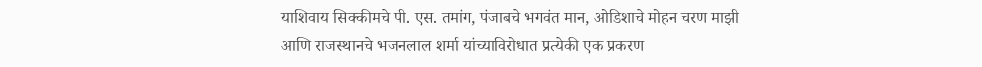याशिवाय सिक्कीमचे पी. एस. तमांग, पंजाबचे भगवंत मान, ओडिशाचे मोहन चरण माझी आणि राजस्थानचे भजनलाल शर्मा यांच्याविरोधात प्रत्येकी एक प्रकरण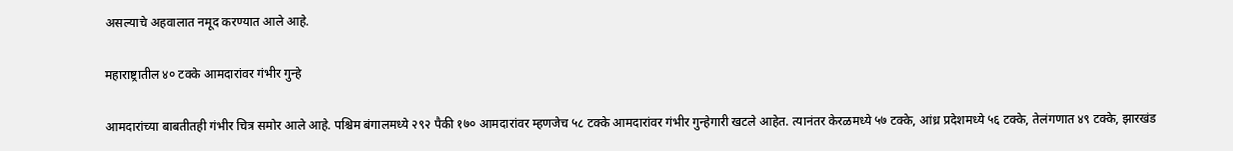असल्याचे अहवालात नमूद करण्यात आले आहे.

महाराष्ट्रातील ४० टक्के आमदारांवर गंभीर गुन्हे

आमदारांच्या बाबतीतही गंभीर चित्र समोर आले आहे. पश्चिम बंगालमध्ये २९२ पैकी १७० आमदारांवर म्हणजेच ५८ टक्के आमदारांवर गंभीर गुन्हेगारी खटले आहेत. त्यानंतर केरळमध्ये ५७ टक्के, आंध्र प्रदेशमध्ये ५६ टक्के, तेलंगणात ४९ टक्के, झारखंड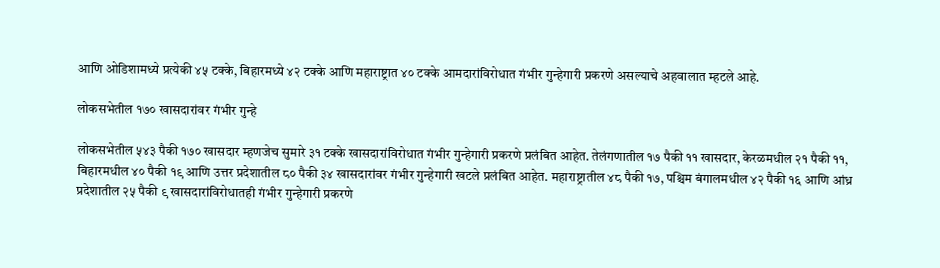आणि ओडिशामध्ये प्रत्येकी ४५ टक्के, बिहारमध्ये ४२ टक्के आणि महाराष्ट्रात ४० टक्के आमदारांविरोधात गंभीर गुन्हेगारी प्रकरणे असल्याचे अहवालात म्हटले आहे.

लोकसभेतील १७० खासदारांवर गंभीर गुन्हे

लोकसभेतील ५४३ पैकी १७० खासदार म्हणजेच सुमारे ३१ टक्के खासदारांविरोधात गंभीर गुन्हेगारी प्रकरणे प्रलंबित आहेत. तेलंगणातील १७ पैकी ११ खासदार, केरळमधील २१ पैकी ११, बिहारमधील ४० पैकी १९ आणि उत्तर प्रदेशातील ८० पैकी ३४ खासदारांवर गंभीर गुन्हेगारी खटले प्रलंबित आहेत. महाराष्ट्रातील ४८ पैकी १७, पश्चिम बंगालमधील ४२ पैकी १६ आणि आंध्र प्रदेशातील २५ पैकी ९ खासदारांविरोधातही गंभीर गुन्हेगारी प्रकरणे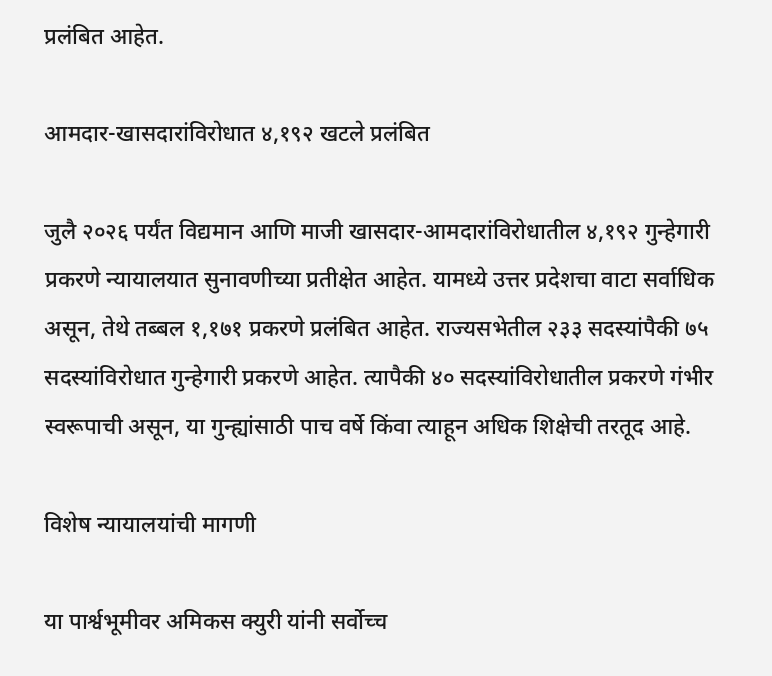प्रलंबित आहेत.

आमदार-खासदारांविरोधात ४,१९२ खटले प्रलंबित

जुलै २०२६ पर्यंत विद्यमान आणि माजी खासदार-आमदारांविरोधातील ४,१९२ गुन्हेगारी प्रकरणे न्यायालयात सुनावणीच्या प्रतीक्षेत आहेत. यामध्ये उत्तर प्रदेशचा वाटा सर्वाधिक असून, तेथे तब्बल १,१७१ प्रकरणे प्रलंबित आहेत. राज्यसभेतील २३३ सदस्यांपैकी ७५ सदस्यांविरोधात गुन्हेगारी प्रकरणे आहेत. त्यापैकी ४० सदस्यांविरोधातील प्रकरणे गंभीर स्वरूपाची असून, या गुन्ह्यांसाठी पाच वर्षे किंवा त्याहून अधिक शिक्षेची तरतूद आहे.

विशेष न्यायालयांची मागणी

या पार्श्वभूमीवर अमिकस क्युरी यांनी सर्वोच्च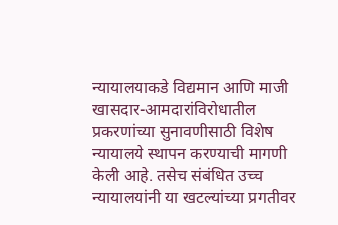न्यायालयाकडे विद्यमान आणि माजी खासदार-आमदारांविरोधातील प्रकरणांच्या सुनावणीसाठी विशेष न्यायालये स्थापन करण्याची मागणी केली आहे. तसेच संबंधित उच्च न्यायालयांनी या खटल्यांच्या प्रगतीवर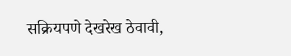सक्रियपणे देखरेख ठेवावी,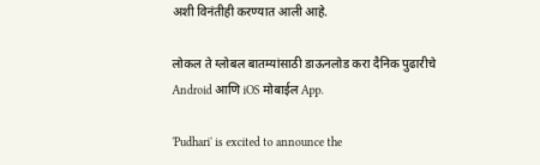अशी विनंतीही करण्यात आली आहे.

लोकल ते ग्लोबल बातम्यांसाठी डाऊनलोड करा दैनिक पुढारीचे Android आणि iOS मोबाईल App.

'Pudhari' is excited to announce the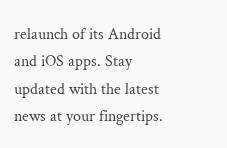relaunch of its Android and iOS apps. Stay updated with the latest news at your fingertips.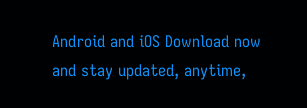Android and iOS Download now and stay updated, anytime,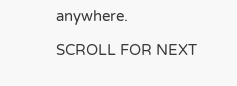anywhere.

SCROLL FOR NEXT